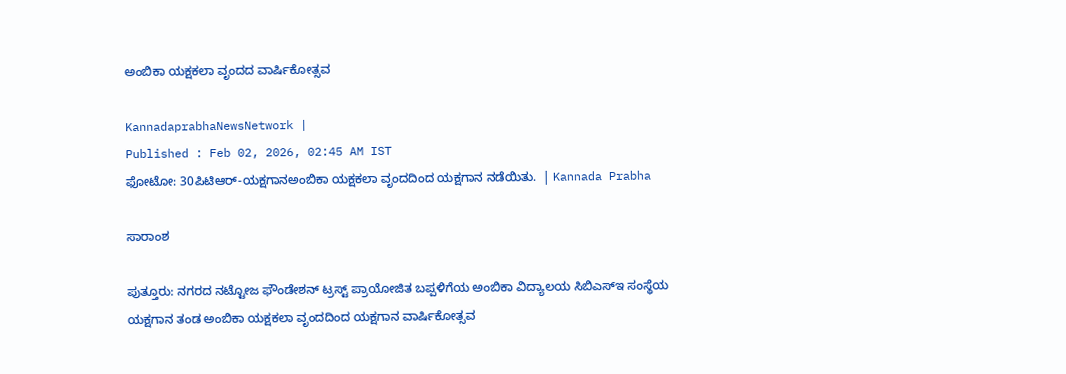ಅಂಬಿಕಾ ಯಕ್ಷಕಲಾ ವೃಂದದ ವಾರ್ಷಿಕೋತ್ಸವ

KannadaprabhaNewsNetwork |
Published : Feb 02, 2026, 02:45 AM IST
ಫೋಟೋ: 30ಪಿಟಿಆರ್‌-ಯಕ್ಷಗಾನಅಂಬಿಕಾ ಯಕ್ಷಕಲಾ ವೃಂದದಿಂದ ಯಕ್ಷಗಾನ ನಡೆಯಿತು.  | Kannada Prabha

ಸಾರಾಂಶ

ಪುತ್ತೂರು: ನಗರದ ನಟ್ಟೋಜ ಫೌಂಡೇಶನ್ ಟ್ರಸ್ಟ್ ಪ್ರಾಯೋಜಿತ ಬಪ್ಪಳಿಗೆಯ ಅಂಬಿಕಾ ವಿದ್ಯಾಲಯ ಸಿಬಿಎಸ್‌ಇ ಸಂಸ್ಥೆಯ ಯಕ್ಷಗಾನ ತಂಡ ಅಂಬಿಕಾ ಯಕ್ಷಕಲಾ ವೃಂದದಿಂದ ಯಕ್ಷಗಾನ ವಾರ್ಷಿಕೋತ್ಸವ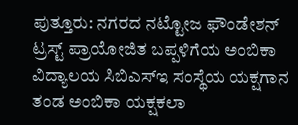ಪುತ್ತೂರು: ನಗರದ ನಟ್ಟೋಜ ಫೌಂಡೇಶನ್ ಟ್ರಸ್ಟ್ ಪ್ರಾಯೋಜಿತ ಬಪ್ಪಳಿಗೆಯ ಅಂಬಿಕಾ ವಿದ್ಯಾಲಯ ಸಿಬಿಎಸ್‌ಇ ಸಂಸ್ಥೆಯ ಯಕ್ಷಗಾನ ತಂಡ ಅಂಬಿಕಾ ಯಕ್ಷಕಲಾ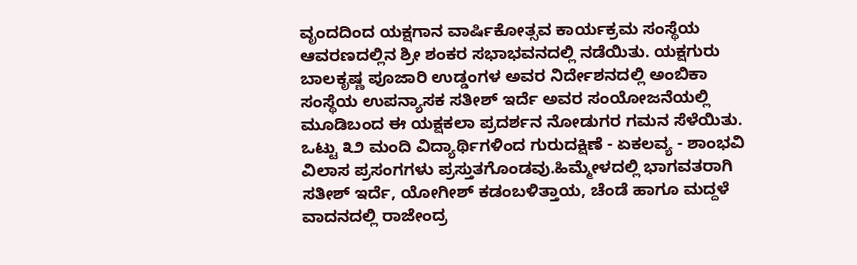ವೃಂದದಿಂದ ಯಕ್ಷಗಾನ ವಾರ್ಷಿಕೋತ್ಸವ ಕಾರ್ಯಕ್ರಮ ಸಂಸ್ಥೆಯ ಆವರಣದಲ್ಲಿನ ಶ್ರೀ ಶಂಕರ ಸಭಾಭವನದಲ್ಲಿ ನಡೆಯಿತು. ಯಕ್ಷಗುರು ಬಾಲಕೃಷ್ಣ ಪೂಜಾರಿ ಉಡ್ಡಂಗಳ ಅವರ ನಿರ್ದೇಶನದಲ್ಲಿ ಅಂಬಿಕಾ ಸಂಸ್ಥೆಯ ಉಪನ್ಯಾಸಕ ಸತೀಶ್ ಇರ್ದೆ ಅವರ ಸಂಯೋಜನೆಯಲ್ಲಿ ಮೂಡಿಬಂದ ಈ ಯಕ್ಷಕಲಾ ಪ್ರದರ್ಶನ ನೋಡುಗರ ಗಮನ ಸೆಳೆಯಿತು. ಒಟ್ಟು ೩೨ ಮಂದಿ ವಿದ್ಯಾರ್ಥಿಗಳಿಂದ ಗುರುದಕ್ಷಿಣೆ - ಏಕಲವ್ಯ - ಶಾಂಭವಿ ವಿಲಾಸ ಪ್ರಸಂಗಗಳು ಪ್ರಸ್ತುತಗೊಂಡವು.ಹಿಮ್ಮೇಳದಲ್ಲಿ ಭಾಗವತರಾಗಿ ಸತೀಶ್ ಇರ್ದೆ, ಯೋಗೀಶ್ ಕಡಂಬಳಿತ್ತಾಯ, ಚೆಂಡೆ ಹಾಗೂ ಮದ್ದಳೆ ವಾದನದಲ್ಲಿ ರಾಜೇಂದ್ರ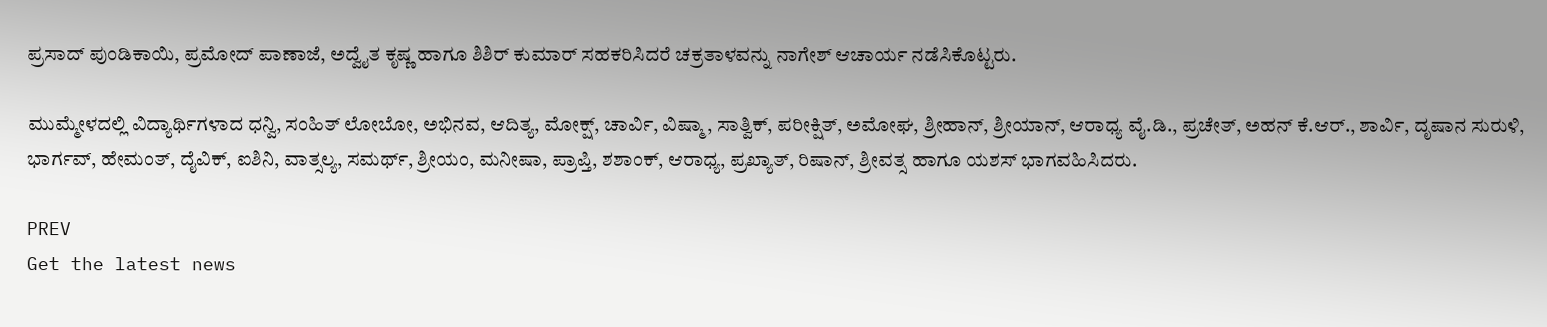ಪ್ರಸಾದ್ ಪುಂಡಿಕಾಯಿ, ಪ್ರಮೋದ್ ಪಾಣಾಜೆ, ಅದ್ವೈತ ಕೃಷ್ಣ ಹಾಗೂ ಶಿಶಿರ್ ಕುಮಾರ್ ಸಹಕರಿಸಿದರೆ ಚಕ್ರತಾಳವನ್ನು ನಾಗೇಶ್ ಆಚಾರ್ಯ ನಡೆಸಿಕೊಟ್ಟರು.

ಮುಮ್ಮೇಳದಲ್ಲಿ ವಿದ್ಯಾರ್ಥಿಗಳಾದ ಧನ್ವಿ, ಸಂಹಿತ್ ಲೋಬೋ, ಅಭಿನವ, ಆದಿತ್ಯ, ಮೋಕ್ಷ್, ಚಾರ್ವಿ, ವಿಷ್ಮಾ, ಸಾತ್ವಿಕ್, ಪರೀಕ್ಷಿತ್, ಅಮೋಘ, ಶ್ರೀಹಾನ್, ಶ್ರೀಯಾನ್, ಆರಾಧ್ಯ ವೈ.ಡಿ., ಪ್ರಚೇತ್, ಅಹನ್ ಕೆ.ಆರ್., ಶಾರ್ವಿ, ದೃಷಾನ ಸುರುಳಿ, ಭಾರ್ಗವ್, ಹೇಮಂತ್, ದೈವಿಕ್, ಐಶಿನಿ, ವಾತ್ಸಲ್ಯ, ಸಮರ್ಥ್, ಶ್ರೀಯಂ, ಮನೀಷಾ, ಪ್ರಾಪ್ತಿ, ಶಶಾಂಕ್, ಆರಾಧ್ಯ, ಪ್ರಖ್ಯಾತ್, ರಿಷಾನ್, ಶ್ರೀವತ್ಸ ಹಾಗೂ ಯಶಸ್ ಭಾಗವಹಿಸಿದರು.

PREV
Get the latest news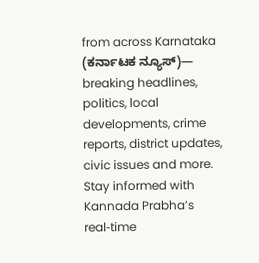from across Karnataka (ಕರ್ನಾಟಕ ನ್ಯೂಸ್)— breaking headlines, politics, local developments, crime reports, district updates, civic issues and more. Stay informed with Kannada Prabha’s real‑time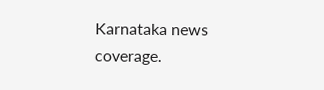Karnataka news coverage.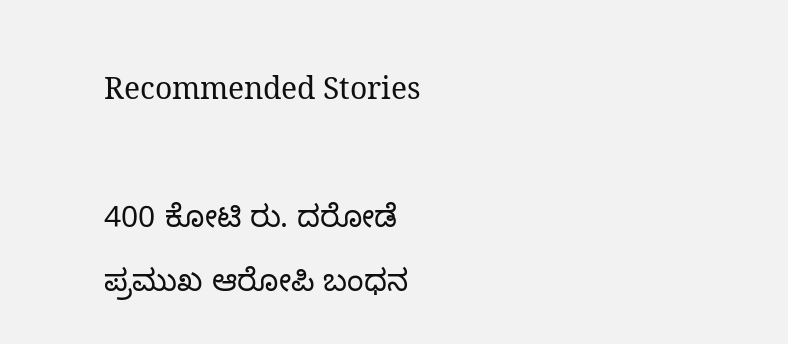Recommended Stories

400 ಕೋಟಿ ರು. ದರೋಡೆ ಪ್ರಮುಖ ಆರೋಪಿ ಬಂಧನ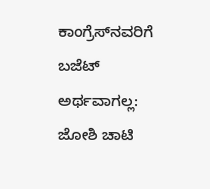ಕಾಂಗ್ರೆಸ್‌ನವರಿಗೆ ಬಜೆಟ್ ಅರ್ಥವಾಗಲ್ಲ: ಜೋಶಿ ಚಾಟಿ